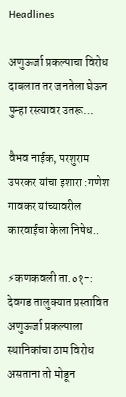Headlines

अणुऊर्जा प्रकल्पाचा विरोध दाबलात तर जनतेला घेऊन पुन्हा रस्त्यावर उतरू…

वैभव नाईक, परशुराम उपरकर यांचा इशारा :गणेश गावकर यांच्यावरील कारवाईचा केला निषेध..

⚡कणकवली ता.०१-: देवगड तालुक्यात प्रस्तावित अणुऊर्जा प्रकल्पाला स्थानिकांचा ठाम विरोध असताना तो मोडून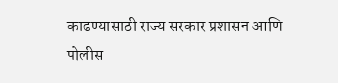काढण्यासाठी राज्य सरकार प्रशासन आणि पोलीस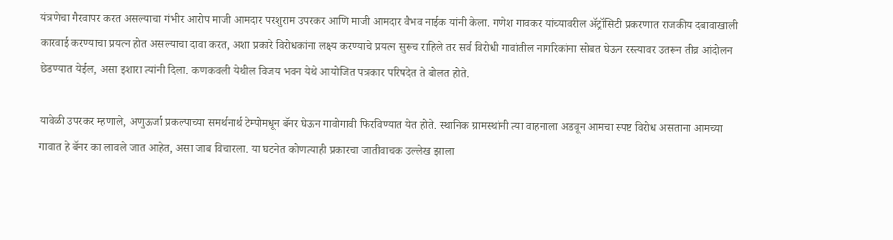यंत्रणेचा गैरवापर करत असल्याचा गंभीर आरोप माजी आमदार परशुराम उपरकर आणि माजी आमदार वैभव नाईक यांनी केला. गणेश गावकर यांच्यावरील ॲट्रॉसिटी प्रकरणात राजकीय दबावाखाली कारवाई करण्याचा प्रयत्न होत असल्याचा दावा करत, अशा प्रकारे विरोधकांना लक्ष्य करण्याचे प्रयत्न सुरूच राहिले तर सर्व विरोधी गावांतील नागरिकांना सोबत घेऊन रस्त्यावर उतरून तीव्र आंदोलन छेडण्यात येईल, असा इशारा त्यांनी दिला. कणकवली येथील विजय भवन येथे आयोजित पत्रकार परिषदेत ते बोलत होते.

यावेळी उपरकर म्हणाले, अणुऊर्जा प्रकल्पाच्या समर्थनार्थ टेम्पोमधून बॅनर घेऊन गावोगावी फिरविण्यात येत होते. स्थानिक ग्रामस्थांनी त्या वाहनाला अडवून आमचा स्पष्ट विरोध असताना आमच्या गावात हे बॅनर का लावले जात आहेत, असा जाब विचारला. या घटनेत कोणत्याही प्रकारचा जातीवाचक उल्लेख झाला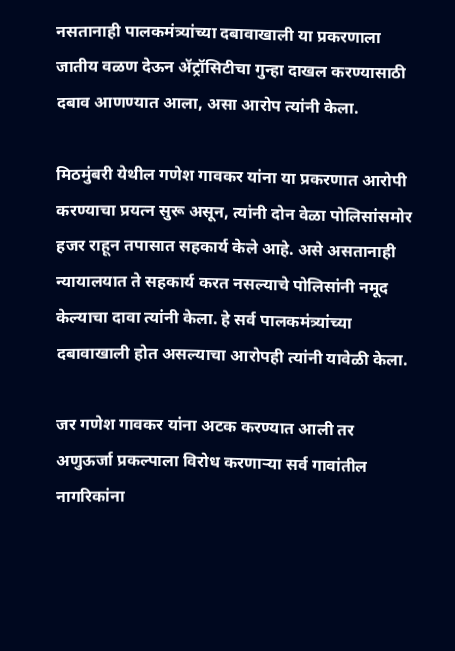नसतानाही पालकमंत्र्यांच्या दबावाखाली या प्रकरणाला जातीय वळण देऊन ॲट्रॉसिटीचा गुन्हा दाखल करण्यासाठी दबाव आणण्यात आला, असा आरोप त्यांनी केला.

मिठमुंबरी येथील गणेश गावकर यांना या प्रकरणात आरोपी करण्याचा प्रयत्न सुरू असून, त्यांनी दोन वेळा पोलिसांसमोर हजर राहून तपासात सहकार्य केले आहे. असे असतानाही न्यायालयात ते सहकार्य करत नसल्याचे पोलिसांनी नमूद केल्याचा दावा त्यांनी केला. हे सर्व पालकमंत्र्यांच्या दबावाखाली होत असल्याचा आरोपही त्यांनी यावेळी केला.

जर गणेश गावकर यांना अटक करण्यात आली तर अणुऊर्जा प्रकल्पाला विरोध करणाऱ्या सर्व गावांतील नागरिकांना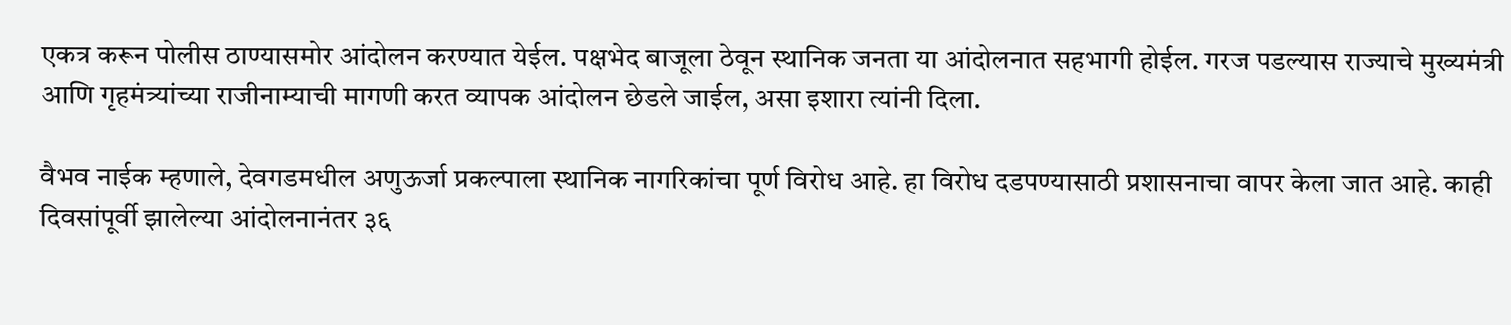एकत्र करून पोलीस ठाण्यासमोर आंदोलन करण्यात येईल. पक्षभेद बाजूला ठेवून स्थानिक जनता या आंदोलनात सहभागी होईल. गरज पडल्यास राज्याचे मुख्यमंत्री आणि गृहमंत्र्यांच्या राजीनाम्याची मागणी करत व्यापक आंदोलन छेडले जाईल, असा इशारा त्यांनी दिला.

वैभव नाईक म्हणाले, देवगडमधील अणुऊर्जा प्रकल्पाला स्थानिक नागरिकांचा पूर्ण विरोध आहे. हा विरोध दडपण्यासाठी प्रशासनाचा वापर केला जात आहे. काही दिवसांपूर्वी झालेल्या आंदोलनानंतर ३६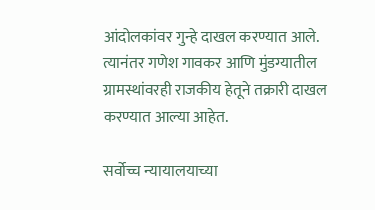आंदोलकांवर गुन्हे दाखल करण्यात आले. त्यानंतर गणेश गावकर आणि मुंडग्यातील ग्रामस्थांवरही राजकीय हेतूने तक्रारी दाखल करण्यात आल्या आहेत.

सर्वोच्च न्यायालयाच्या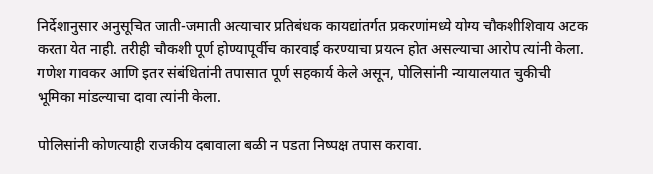निर्देशानुसार अनुसूचित जाती-जमाती अत्याचार प्रतिबंधक कायद्यांतर्गत प्रकरणांमध्ये योग्य चौकशीशिवाय अटक करता येत नाही. तरीही चौकशी पूर्ण होण्यापूर्वीच कारवाई करण्याचा प्रयत्न होत असल्याचा आरोप त्यांनी केला. गणेश गावकर आणि इतर संबंधितांनी तपासात पूर्ण सहकार्य केले असून, पोलिसांनी न्यायालयात चुकीची भूमिका मांडल्याचा दावा त्यांनी केला.

पोलिसांनी कोणत्याही राजकीय दबावाला बळी न पडता निष्पक्ष तपास करावा.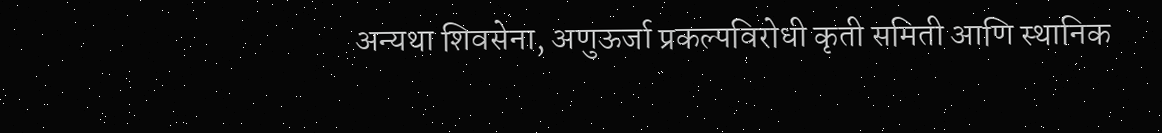अन्यथा शिवसेना, अणुऊर्जा प्रकल्पविरोधी कृती समिती आणि स्थानिक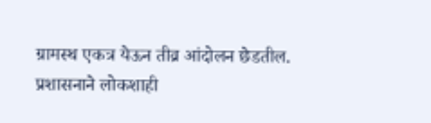ग्रामस्थ एकत्र येऊन तीव्र आंदोलन छेडतील. प्रशासनाने लोकशाही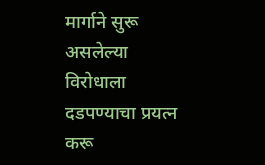मार्गाने सुरू असलेल्या विरोधाला दडपण्याचा प्रयत्न करू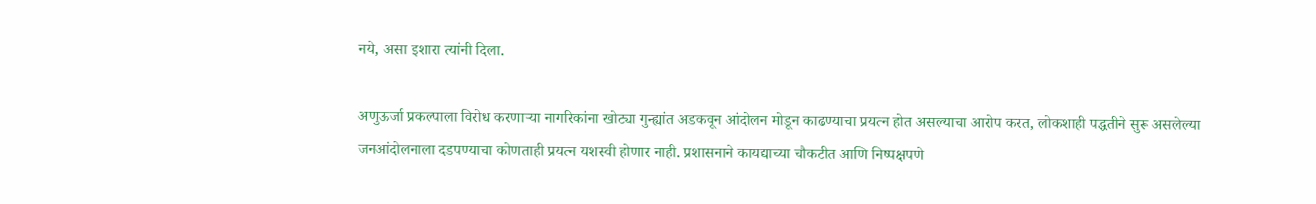नये, असा इशारा त्यांनी दिला.

अणुऊर्जा प्रकल्पाला विरोध करणाऱ्या नागरिकांना खोट्या गुन्ह्यांत अडकवून आंदोलन मोडून काढण्याचा प्रयत्न होत असल्याचा आरोप करत, लोकशाही पद्धतीने सुरू असलेल्या जनआंदोलनाला दडपण्याचा कोणताही प्रयत्न यशस्वी होणार नाही. प्रशासनाने कायद्याच्या चौकटीत आणि निष्पक्षपणे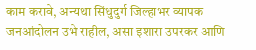काम करावे, अन्यथा सिंधुदुर्ग जिल्हाभर व्यापक जनआंदोलन उभे राहील, असा इशारा उपरकर आणि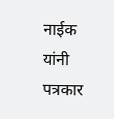नाईक यांनी पत्रकार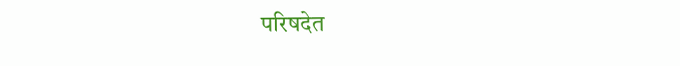परिषदेत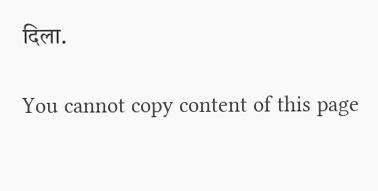दिला.

You cannot copy content of this page